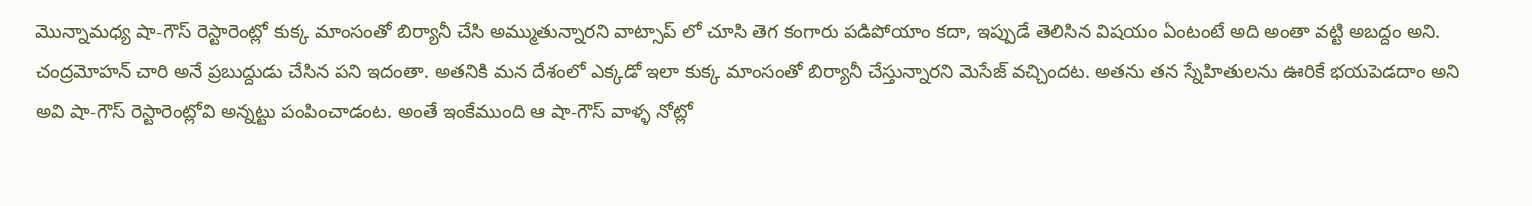మొన్నామధ్య షా-గౌస్ రెస్టారెంట్లో కుక్క మాంసంతో బిర్యానీ చేసి అమ్ముతున్నారని వాట్సాప్ లో చూసి తెగ కంగారు పడిపోయాం కదా, ఇప్పుడే తెలిసిన విషయం ఏంటంటే అది అంతా వట్టి అబద్దం అని.
చంద్రమోహన్ చారి అనే ప్రబుద్దుడు చేసిన పని ఇదంతా. అతనికి మన దేశంలో ఎక్కడో ఇలా కుక్క మాంసంతో బిర్యానీ చేస్తున్నారని మెసేజ్ వచ్చిందట. అతను తన స్నేహితులను ఊరికే భయపెడదాం అని అవి షా-గౌస్ రెస్టారెంట్లోవి అన్నట్టు పంపించాడంట. అంతే ఇంకేముంది ఆ షా-గౌస్ వాళ్ళ నోట్లో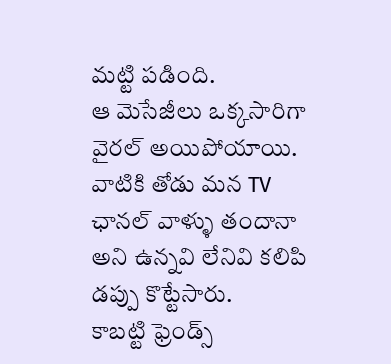మట్టి పడింది.
ఆ మెసేజీలు ఒక్కసారిగా వైరల్ అయిపోయాయి. వాటికి తోడు మన TV ఛానల్ వాళ్ళు తందానా అని ఉన్నవి లేనివి కలిపి డప్పు కొట్టేసారు.
కాబట్టి ఫ్రెండ్స్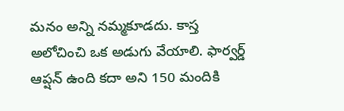మనం అన్ని నమ్మకూడదు. కాస్త అలోచించి ఒక అడుగు వేయాలి. ఫార్వర్డ్ ఆప్షన్ ఉంది కదా అని 150 మందికి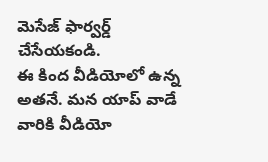మెసేజ్ ఫార్వర్డ్ చేసేయకండి.
ఈ కింద వీడియోలో ఉన్న అతనే. మన యాప్ వాడే వారికి వీడియో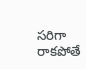సరిగా రాకపోతే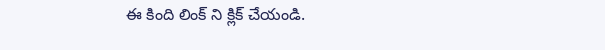ఈ కింది లింక్ ని క్లిక్ చేయండి.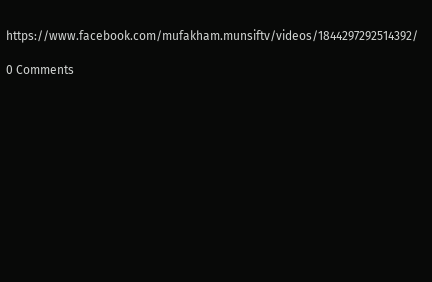https://www.facebook.com/mufakham.munsiftv/videos/1844297292514392/

0 Comments